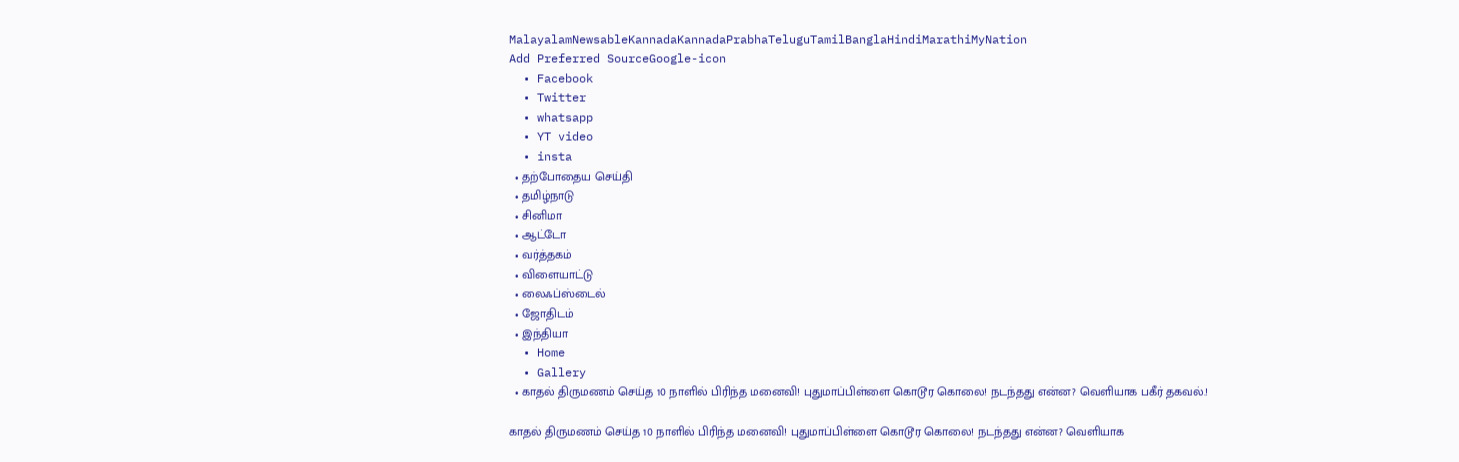MalayalamNewsableKannadaKannadaPrabhaTeluguTamilBanglaHindiMarathiMyNation
Add Preferred SourceGoogle-icon
  • Facebook
  • Twitter
  • whatsapp
  • YT video
  • insta
  • தற்போதைய செய்தி
  • தமிழ்நாடு
  • சினிமா
  • ஆட்டோ
  • வர்த்தகம்
  • விளையாட்டு
  • லைஃப்ஸ்டைல்
  • ஜோதிடம்
  • இந்தியா
  • Home
  • Gallery
  • காதல் திருமணம் செய்த 10 நாளில் பிரிந்த மனைவி! புதுமாப்பிள்ளை கொடூர கொலை! நடந்தது என்ன? வெளியாக பகீர் தகவல்.!

காதல் திருமணம் செய்த 10 நாளில் பிரிந்த மனைவி! புதுமாப்பிள்ளை கொடூர கொலை! நடந்தது என்ன? வெளியாக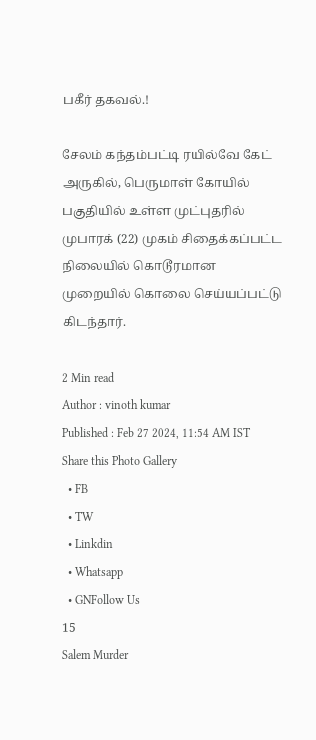பகீர் தகவல்.!

சேலம் கந்தம்பட்டி ரயில்வே கேட் அருகில், பெருமாள் கோயில் பகுதியில் உள்ள முட்புதரில் முபாரக் (22) முகம் சிதைக்கப்பட்ட நிலையில் கொடூரமான முறையில் கொலை செய்யப்பட்டு கிடந்தார்.

2 Min read
Author : vinoth kumar
Published : Feb 27 2024, 11:54 AM IST
Share this Photo Gallery
  • FB
  • TW
  • Linkdin
  • Whatsapp
  • GNFollow Us
15
Salem Murder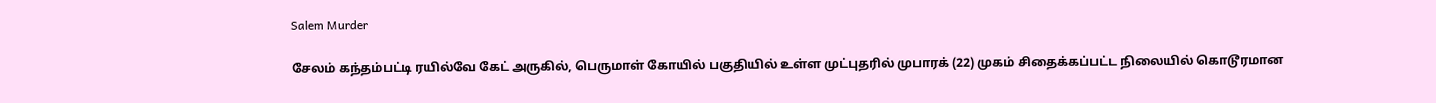Salem Murder

சேலம் கந்தம்பட்டி ரயில்வே கேட் அருகில், பெருமாள் கோயில் பகுதியில் உள்ள முட்புதரில் முபாரக் (22) முகம் சிதைக்கப்பட்ட நிலையில் கொடூரமான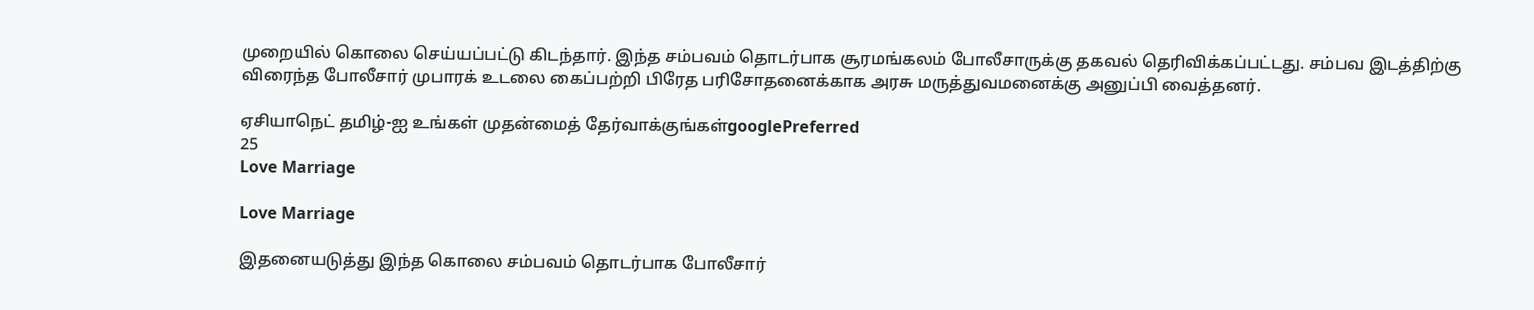முறையில் கொலை செய்யப்பட்டு கிடந்தார். இந்த சம்பவம் தொடர்பாக சூரமங்கலம் போலீசாருக்கு தகவல் தெரிவிக்கப்பட்டது. சம்பவ இடத்திற்கு விரைந்த போலீசார் முபாரக் உடலை கைப்பற்றி பிரேத பரிசோதனைக்காக அரசு மருத்துவமனைக்கு அனுப்பி வைத்தனர்.

ஏசியாநெட் தமிழ்-ஐ உங்கள் முதன்மைத் தேர்வாக்குங்கள்googlePreferred
25
Love Marriage

Love Marriage

இதனையடுத்து இந்த கொலை சம்பவம் தொடர்பாக போலீசார்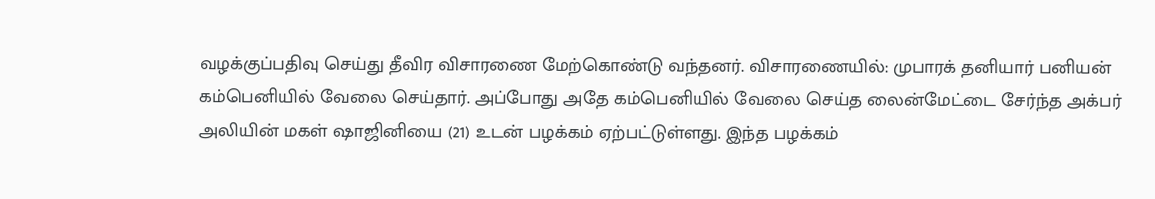வழக்குப்பதிவு செய்து தீவிர விசாரணை மேற்கொண்டு வந்தனர். விசாரணையில்: முபாரக் தனியார் பனியன் கம்பெனியில் வேலை செய்தார். அப்போது அதே கம்பெனியில் வேலை செய்த லைன்மேட்டை சேர்ந்த அக்பர் அலியின் மகள் ஷாஜினியை (21) உடன் பழக்கம் ஏற்பட்டுள்ளது. இந்த பழக்கம்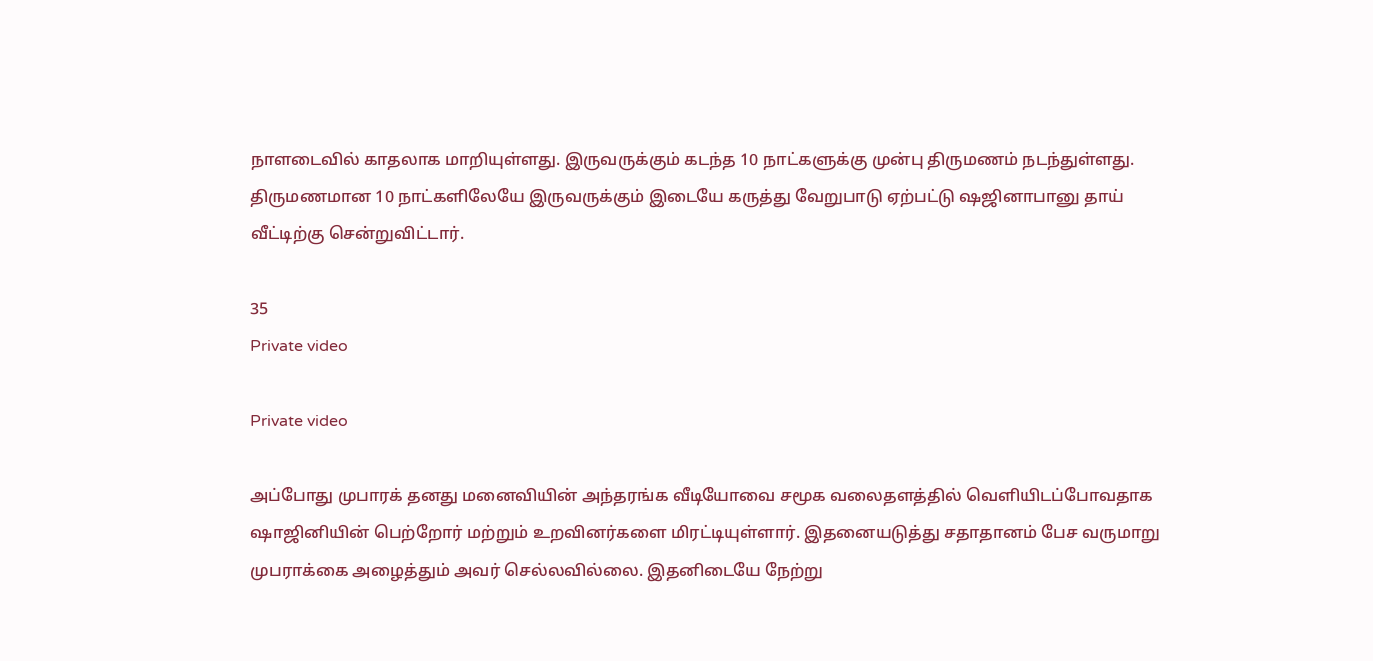நாளடைவில் காதலாக மாறியுள்ளது. இருவருக்கும் கடந்த 10 நாட்களுக்கு முன்பு திருமணம் நடந்துள்ளது. திருமணமான 10 நாட்களிலேயே இருவருக்கும் இடையே கருத்து வேறுபாடு ஏற்பட்டு ஷஜினாபானு தாய் வீட்டிற்கு சென்றுவிட்டார்.

35
Private video

Private video

அப்போது முபாரக் தனது மனைவியின் அந்தரங்க வீடியோவை சமூக வலைதளத்தில் வெளியிடப்போவதாக ஷாஜினியின் பெற்றோர் மற்றும் உறவினர்களை மிரட்டியுள்ளார். இதனையடுத்து சதாதானம் பேச வருமாறு முபராக்கை அழைத்தும் அவர் செல்லவில்லை. இதனிடையே நேற்று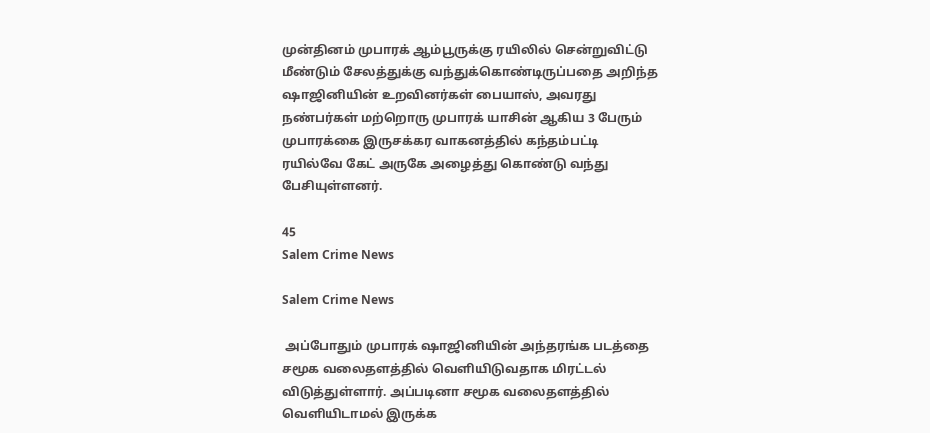முன்தினம் முபாரக் ஆம்பூருக்கு ரயிலில் சென்றுவிட்டு மீண்டும் சேலத்துக்கு வந்துக்கொண்டிருப்பதை அறிந்த ஷாஜினியின் உறவினர்கள் பையாஸ், அவரது நண்பர்கள் மற்றொரு முபாரக் யாசின் ஆகிய 3 பேரும் முபாரக்கை இருசக்கர வாகனத்தில் கந்தம்பட்டி ரயில்வே கேட் அருகே அழைத்து கொண்டு வந்து பேசியுள்ளனர்.

45
Salem Crime News

Salem Crime News

 அப்போதும் முபாரக் ஷாஜினியின் அந்தரங்க படத்தை சமூக வலைதளத்தில் வெளியிடுவதாக மிரட்டல் விடுத்துள்ளார். அப்படினா சமூக வலைதளத்தில் வெளியிடாமல் இருக்க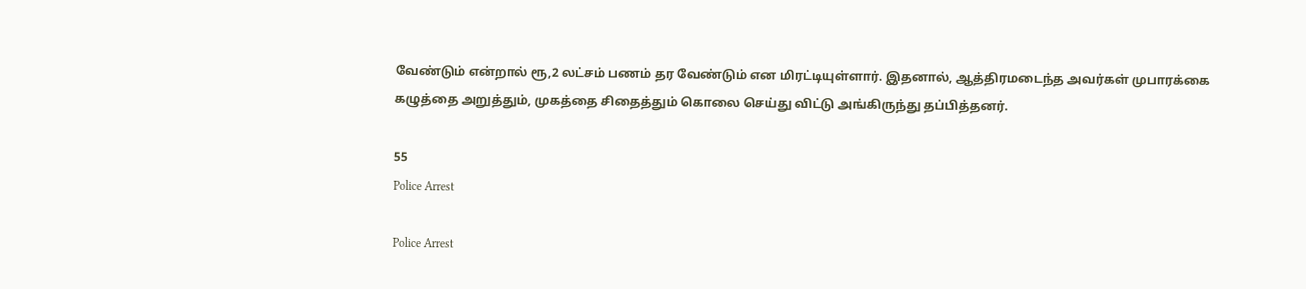வேண்டும் என்றால் ரூ,2 லட்சம் பணம் தர வேண்டும் என மிரட்டியுள்ளார். இதனால், ஆத்திரமடைந்த அவர்கள் முபாரக்கை கழுத்தை அறுத்தும், முகத்தை சிதைத்தும் கொலை செய்து விட்டு அங்கிருந்து தப்பித்தனர்.

55
Police Arrest

Police Arrest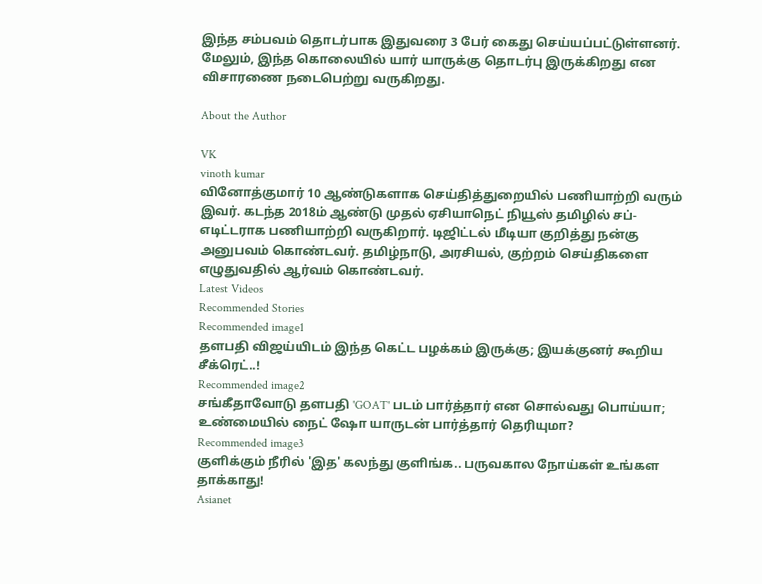இந்த சம்பவம் தொடர்பாக இதுவரை 3 பேர் கைது செய்யப்பட்டுள்ளனர். மேலும், இந்த கொலையில் யார் யாருக்கு தொடர்பு இருக்கிறது என  விசாரணை நடைபெற்று வருகிறது.

About the Author

VK
vinoth kumar
வினோத்குமார் 10 ஆண்டுகளாக செய்தித்துறையில் பணியாற்றி வரும் இவர். கடந்த 2018ம் ஆண்டு முதல் ஏசியாநெட் நியூஸ் தமிழில் சப்-எடிட்டராக பணியாற்றி வருகிறார். டிஜிட்டல் மீடியா குறித்து நன்கு அனுபவம் கொண்டவர். தமிழ்நாடு, அரசியல், குற்றம் செய்திகளை எழுதுவதில் ஆர்வம் கொண்டவர்.
Latest Videos
Recommended Stories
Recommended image1
தளபதி விஜய்யிடம் இந்த கெட்ட பழக்கம் இருக்கு; இயக்குனர் கூறிய சீக்ரெட்..!
Recommended image2
சங்கீதாவோடு தளபதி 'GOAT' படம் பார்த்தார் என சொல்வது பொய்யா; உண்மையில் நைட் ஷோ யாருடன் பார்த்தார் தெரியுமா?
Recommended image3
குளிக்கும் நீரில் 'இத' கலந்து குளிங்க.. பருவகால நோய்கள் உங்கள தாக்காது!
Asianet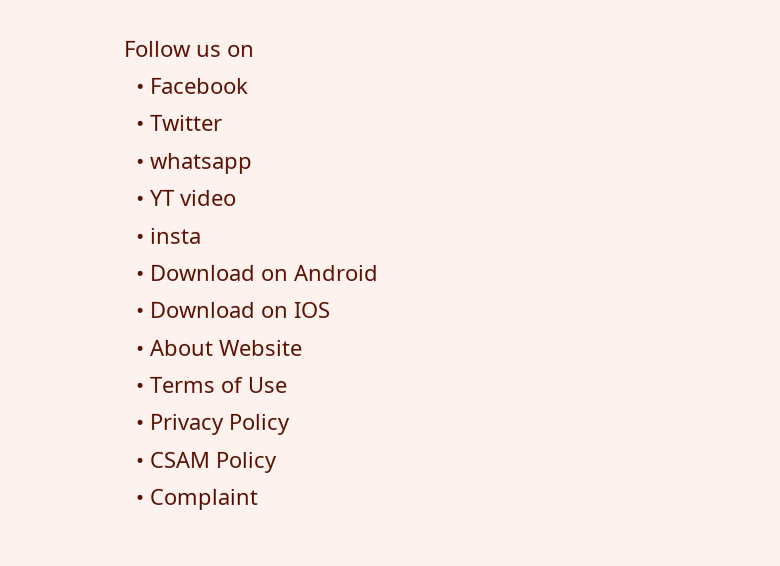Follow us on
  • Facebook
  • Twitter
  • whatsapp
  • YT video
  • insta
  • Download on Android
  • Download on IOS
  • About Website
  • Terms of Use
  • Privacy Policy
  • CSAM Policy
  • Complaint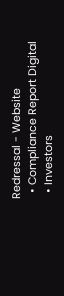Redressal - Website
  • Compliance Report Digital
  • Investors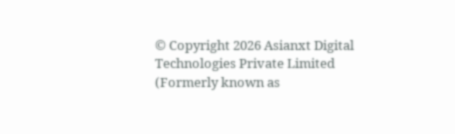© Copyright 2026 Asianxt Digital Technologies Private Limited (Formerly known as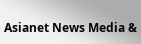Asianet News Media &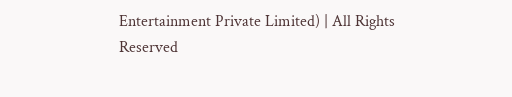Entertainment Private Limited) | All Rights Reserved